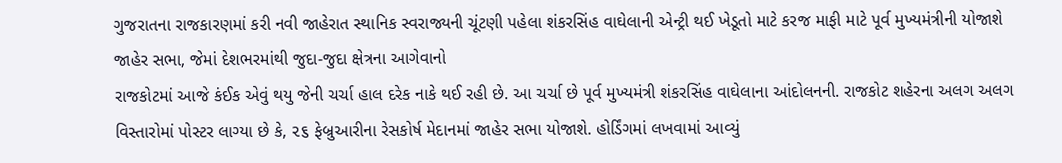ગુજરાતના રાજકારણમાં કરી નવી જાહેરાત સ્થાનિક સ્વરાજ્યની ચૂંટણી પહેલા શંકરસિંહ વાઘેલાની એન્ટ્રી થઈ ખેડૂતો માટે કરજ માફી માટે પૂર્વ મુખ્યમંત્રીની યોજાશે જાહેર સભા, જેમાં દેશભરમાંથી જુદા-જુદા ક્ષેત્રના આગેવાનો
રાજકોટમાં આજે કંઈક એવું થયુ જેની ચર્ચા હાલ દરેક નાકે થઈ રહી છે. આ ચર્ચા છે પૂર્વ મુખ્યમંત્રી શંકરસિંહ વાઘેલાના આંદોલનની. રાજકોટ શહેરના અલગ અલગ વિસ્તારોમાં પોસ્ટર લાગ્યા છે કે, ૨૬ ફેબ્રુઆરીના રેસકોર્ષ મેદાનમાં જાહેર સભા યોજાશે. હોર્ડિંગમાં લખવામાં આવ્યું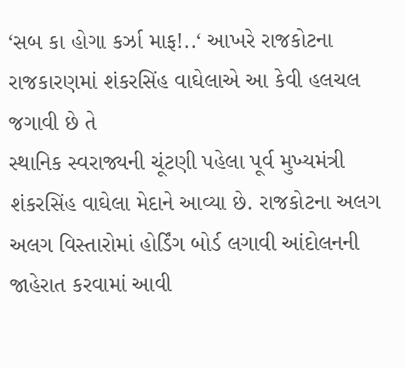‘સબ કા હોગા કર્ઝા માફ!..‘ આખરે રાજકોટના રાજકારણમાં શંકરસિંહ વાઘેલાએ આ કેવી હલચલ જગાવી છે તે
સ્થાનિક સ્વરાજ્યની ચૂંટણી પહેલા પૂર્વ મુખ્યમંત્રી શંકરસિંહ વાઘેલા મેદાને આવ્યા છે. રાજકોટના અલગ અલગ વિસ્તારોમાં હોર્ડિંગ બોર્ડ લગાવી આંદોલનની જાહેરાત કરવામાં આવી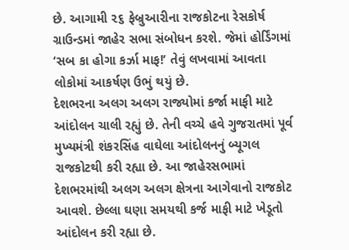છે. આગામી ૨૬ ફેબ્રુઆરીના રાજકોટના રેસકોર્ષ ગ્રાઉન્ડમાં જાહેર સભા સંબોધન કરશે. જેમાં હોર્ડિંગમાં ‘સબ કા હોગા કર્ઝા માફ!’ તેવું લખવામાં આવતા લોકોમાં આકર્ષણ ઉભું થયું છે.
દેશભરના અલગ અલગ રાજ્યોમાં કર્જા માફી માટે આંદોલન ચાલી રહ્યું છે. તેની વચ્ચે હવે ગુજરાતમાં પૂર્વ મુખ્યમંત્રી શંકરસિંહ વાઘેલા આંદોલનનું બ્યૂગલ રાજકોટથી કરી રહ્યા છે. આ જાહેરસભામાં દેશભરમાંથી અલગ અલગ ક્ષેત્રના આગેવાનો રાજકોટ આવશે. છેલ્લા ઘણા સમયથી કર્જ માફી માટે ખેડૂતો આંદોલન કરી રહ્યા છે.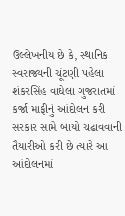ઉલ્લેખનીય છે કે, સ્થાનિક સ્વરાજ્યની ચૂંટણી પહેલા શંકરસિંહ વાઘેલા ગુજરાતમાં કર્જા માફીનું આંદોલન કરી સરકાર સામે બાયો ચઢાવવાની તૈયારીઓ કરી છે ત્યારે આ આંદોલનમાં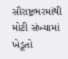સૌરાષ્ટ્રભરમાંથી મોટી સંખ્યામાં ખેડૂતો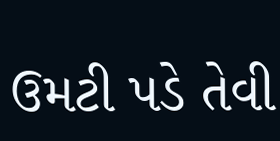ઉમટી પડે તેવી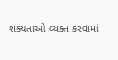શક્યતાઓ વ્યક્ત કરવામાં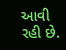આવી રહી છે.